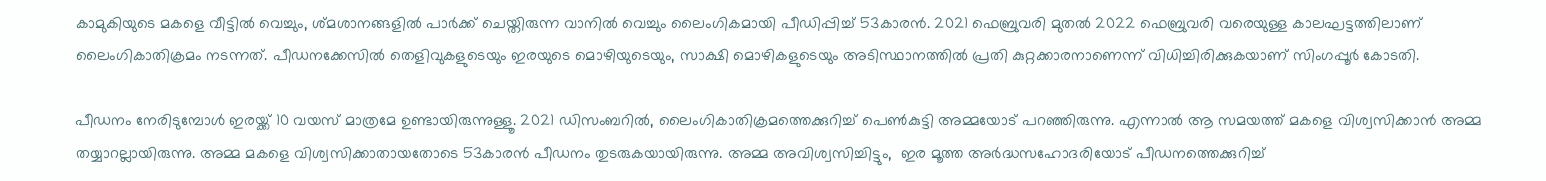കാമുകിയുടെ മകളെ വീട്ടില്‍ വെച്ചും, ശ്മശാനങ്ങളിൽ പാർക്ക് ചെയ്തിരുന്ന വാനില്‍‌ വെച്ചും ലൈംഗികമായി പീഡിപ്പിച്ച് 53കാരന്‍. 2021 ഫെബ്രുവരി മുതൽ 2022 ഫെബ്രുവരി വരെയുള്ള കാലഘട്ടത്തിലാണ് ലൈംഗികാതിക്രമം നടന്നത്. പീഡനക്കേസില്‍ തെളിവുകളുടെയും ഇരയുടെ മൊഴിയുടെയും, സാക്ഷി മൊഴികളുടെയും അടിസ്ഥാനത്തില്‍ പ്രതി കുറ്റക്കാരനാണെന്ന് വിധിച്ചിരിക്കുകയാണ് സിംഗപ്പൂര്‍ കോടതി.

പീഡനം നേരിടുമ്പോള്‍ ഇരയ്ക്ക് 10 വയസ് മാത്രമേ ഉണ്ടായിരുന്നുള്ളൂ. 2021 ഡിസംബറിൽ, ലൈംഗികാതിക്രമത്തെക്കുറിച്ച് പെണ്‍കുട്ടി അമ്മയോട് പറഞ്ഞിരുന്നു. എന്നാല്‍ ആ സമയത്ത് മകളെ വിശ്വസിക്കാന്‍ അമ്മ തയ്യാറല്ലായിരുന്നു. അമ്മ മകളെ ‍വിശ്വസിക്കാതായതോടെ 53കാരന്‍ പീഡനം തുടരുകയായിരുന്നു. അമ്മ അവിശ്വസിച്ചിട്ടും,  ഇര മൂത്ത അർദ്ധസഹോദരിയോട് പീഡനത്തെക്കുറിച്ച്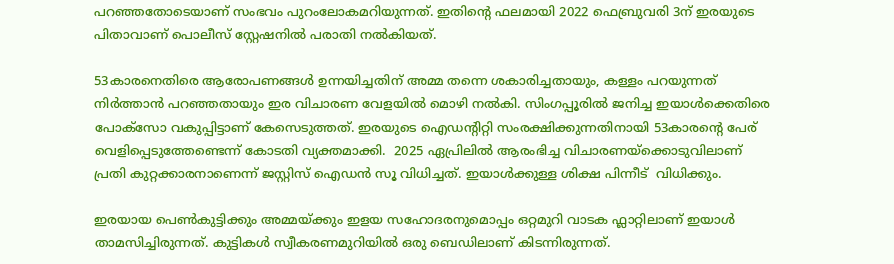പറഞ്ഞതോടെയാണ് സംഭവം പുറംലോകമറിയുന്നത്. ഇതിന്റെ ഫലമായി 2022 ഫെബ്രുവരി 3ന് ഇരയുടെ പിതാവാണ് പൊലീസ് സ്റ്റേഷനില്‍ പരാതി നല്‍കിയത്.

53കാരനെതിരെ ആരോപണങ്ങൾ ഉന്നയിച്ചതിന് അമ്മ തന്നെ ശകാരിച്ചതായും, കള്ളം പറയുന്നത് നിർത്താൻ പറഞ്ഞതായും ഇര വിചാരണ വേളയിൽ മൊഴി നല്‍കി. സിംഗപ്പൂരിൽ ജനിച്ച ഇയാൾക്കെതിരെ പോക്സോ വകുപ്പിട്ടാണ് കേസെടുത്തത്. ഇരയുടെ ഐഡന്റിറ്റി സംരക്ഷിക്കുന്നതിനായി 53കാരന്‍റെ പേര് വെളിപ്പെടുത്തേണ്ടെന്ന് കോടതി വ്യക്തമാക്കി.  2025 ഏപ്രിലിൽ ആരംഭിച്ച വിചാരണയ്ക്കൊടുവിലാണ് പ്രതി കുറ്റക്കാരനാണെന്ന് ജസ്റ്റിസ് ഐഡൻ സൂ വിധിച്ചത്. ഇയാള്‍ക്കുള്ള ശിക്ഷ പിന്നീട്  വിധിക്കും.

ഇരയായ പെൺകുട്ടിക്കും അമ്മയ്ക്കും ഇളയ സഹോദരനുമൊപ്പം ഒറ്റമുറി വാടക ഫ്ലാറ്റിലാണ് ഇയാൾ താമസിച്ചിരുന്നത്. കുട്ടികൾ സ്വീകരണമുറിയിൽ ഒരു ബെഡിലാണ് കിടന്നിരുന്നത്.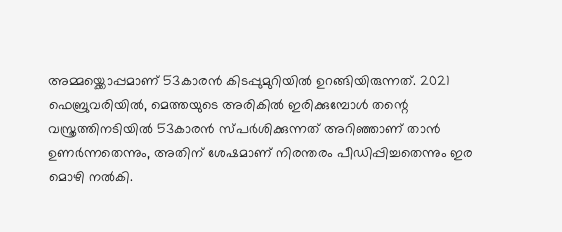അമ്മയ്ക്കൊപ്പമാണ് 53കാരന്‍ കിടപ്പുമുറിയിൽ ഉറങ്ങിയിരുന്നത്. 2021 ഫെബ്രുവരിയിൽ, മെത്തയുടെ അരികിൽ ഇരിക്കുമ്പോൾ തന്റെ വസ്ത്രത്തിനടിയിൽ 53കാരന്‍ സ്പർശിക്കുന്നത് അറിഞ്ഞാണ് താൻ ഉണർന്നതെന്നും, അതിന് ശേഷമാണ് നിരന്തരം പീഡിപ്പിച്ചതെന്നും ഇര മൊഴി നൽകി.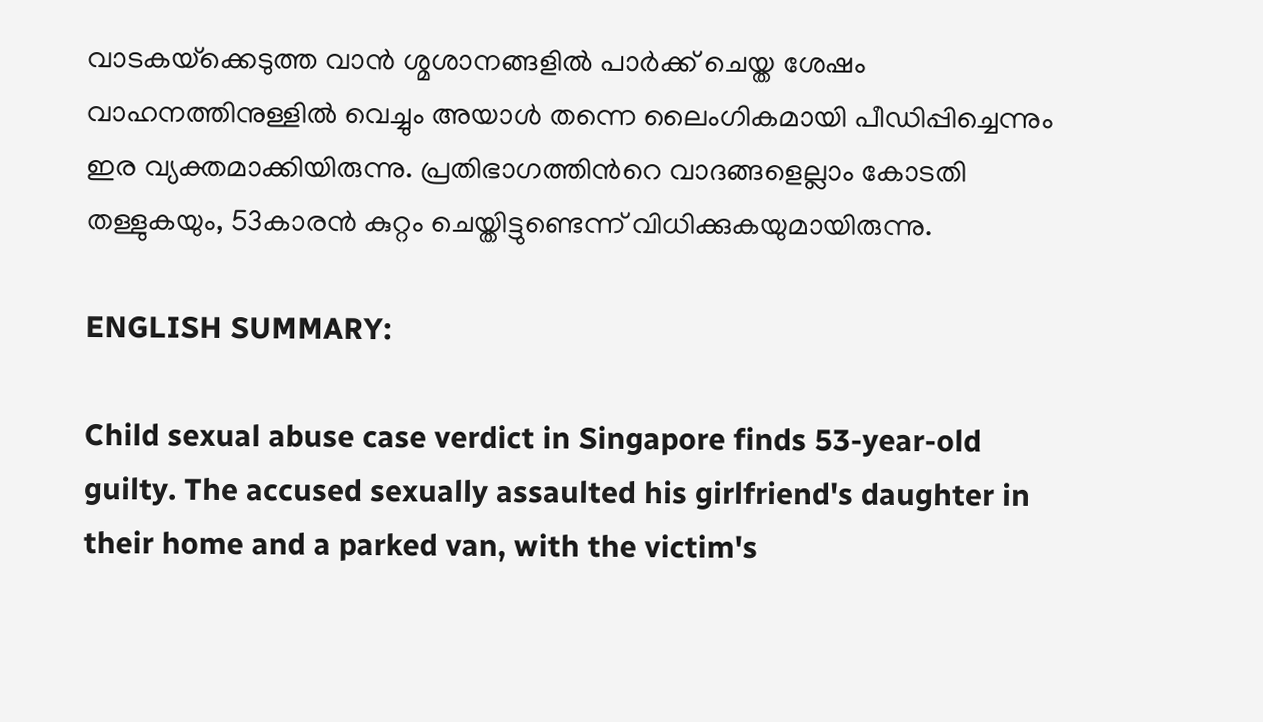വാടകയ്‌ക്കെടുത്ത വാന്‍ ശ്മശാനങ്ങളിൽ പാർക്ക് ചെയ്ത ശേഷം വാഹനത്തിനുള്ളില്‍ വെച്ചും അയാൾ തന്നെ ലൈംഗികമായി പീഡിപ്പിച്ചെന്നും ഇര വ്യക്തമാക്കിയിരുന്നു. പ്രതിഭാഗത്തിന്‍റെ വാദങ്ങളെല്ലാം കോടതി തള്ളുകയും, 53കാരന്‍ കുറ്റം ചെയ്തിട്ടുണ്ടെന്ന് വിധിക്കുകയുമായിരുന്നു.

ENGLISH SUMMARY:

Child sexual abuse case verdict in Singapore finds 53-year-old guilty. The accused sexually assaulted his girlfriend's daughter in their home and a parked van, with the victim's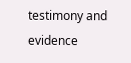testimony and evidence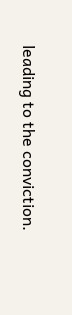leading to the conviction.